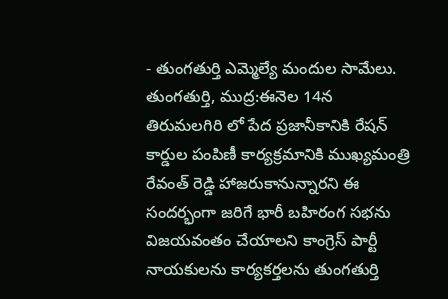- తుంగతుర్తి ఎమ్మెల్యే మందుల సామేలు.
తుంగతుర్తి, ముద్ర:ఈనెల 14న తిరుమలగిరి లో పేద ప్రజానీకానికి రేషన్ కార్డుల పంపిణీ కార్యక్రమానికి ముఖ్యమంత్రి రేవంత్ రెడ్డి హాజరుకానున్నారని ఈ సందర్భంగా జరిగే భారీ బహిరంగ సభను విజయవంతం చేయాలని కాంగ్రెస్ పార్టీ నాయకులను కార్యకర్తలను తుంగతుర్తి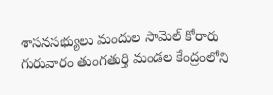శాసనసభ్యులు మందుల సామెల్ కోరారు గురువారం తుంగతుర్తి మండల కేంద్రంలోని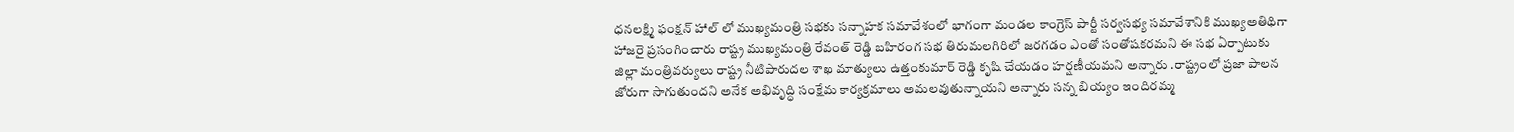ధనలక్ష్మి ఫంక్షన్ హాల్ లో ముఖ్యమంత్రి సభకు సన్నాహక సమావేశంలో భాగంగా మండల కాంగ్రెస్ పార్టీ సర్వసభ్య సమావేశానికి ముఖ్యఅతిథిగా హాజరై ప్రసంగించారు రాష్ట్ర ముఖ్యమంత్రి రేవంత్ రెడ్డి బహిరంగ సభ తిరుమలగిరిలో జరగడం ఎంతో సంతోషకరమని ఈ సభ ఏర్పాటుకు జిల్లా మంత్రివర్యులు రాష్ట్ర నీటిపారుదల శాఖ మాత్యులు ఉత్తంకుమార్ రెడ్డి కృషి చేయడం హర్షణీయమని అన్నారు .రాష్ట్రంలో ప్రజా పాలన జోరుగా సాగుతుందని అనేక అభివృద్ధి సంక్షేమ కార్యక్రమాలు అమలవుతున్నాయని అన్నారు సన్న బియ్యం ఇందిరమ్మ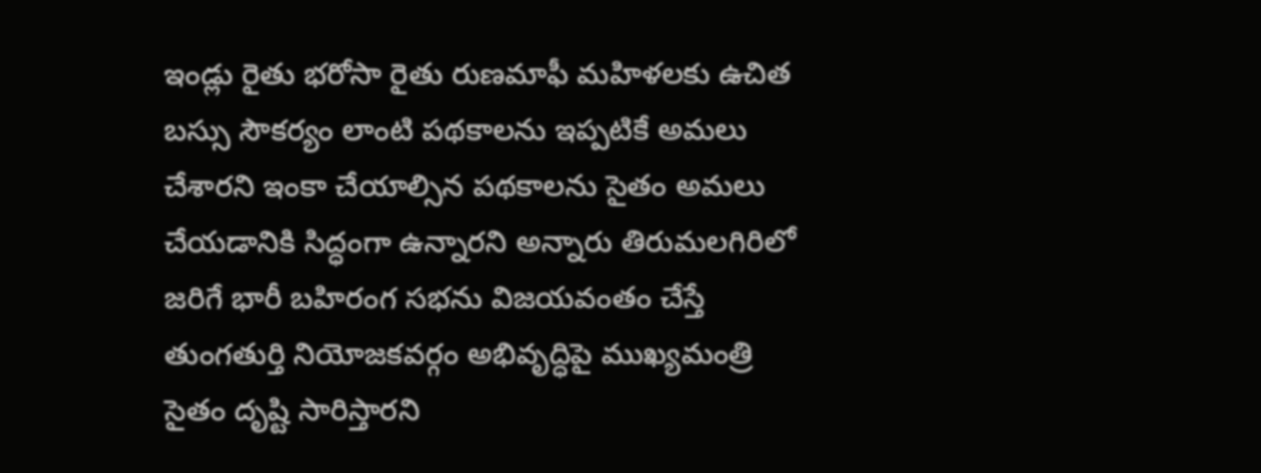ఇండ్లు రైతు భరోసా రైతు రుణమాఫీ మహిళలకు ఉచిత బస్సు సౌకర్యం లాంటి పథకాలను ఇప్పటికే అమలు చేశారని ఇంకా చేయాల్సిన పథకాలను సైతం అమలు చేయడానికి సిద్ధంగా ఉన్నారని అన్నారు తిరుమలగిరిలో జరిగే భారీ బహిరంగ సభను విజయవంతం చేస్తే తుంగతుర్తి నియోజకవర్గం అభివృద్ధిపై ముఖ్యమంత్రి సైతం దృష్టి సారిస్తారని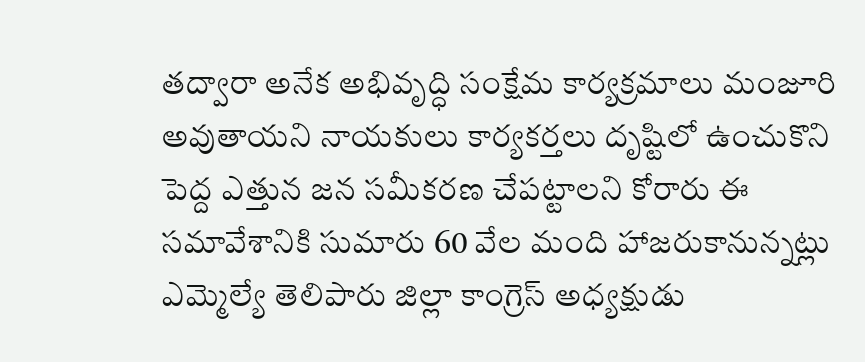తద్వారా అనేక అభివృద్ధి సంక్షేమ కార్యక్రమాలు మంజూరి అవుతాయని నాయకులు కార్యకర్తలు దృష్టిలో ఉంచుకొని పెద్ద ఎత్తున జన సమీకరణ చేపట్టాలని కోరారు ఈ సమావేశానికి సుమారు 60 వేల మంది హాజరుకానున్నట్లు ఎమ్మెల్యే తెలిపారు జిల్లా కాంగ్రెస్ అధ్యక్షుడు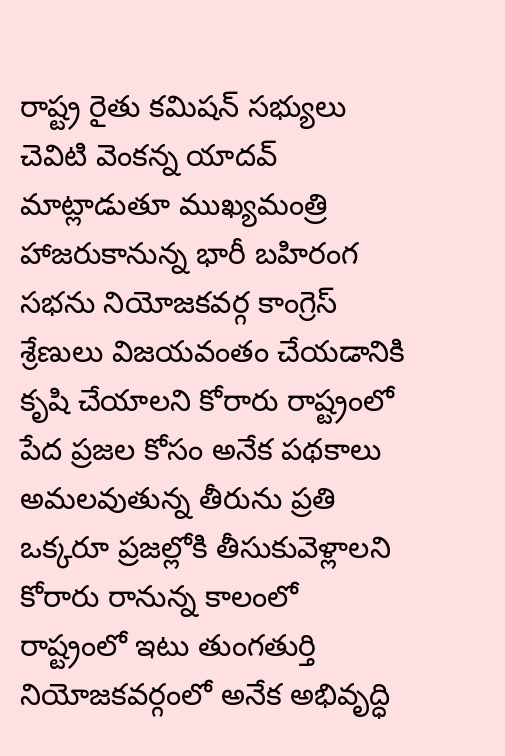రాష్ట్ర రైతు కమిషన్ సభ్యులు చెవిటి వెంకన్న యాదవ్ మాట్లాడుతూ ముఖ్యమంత్రి హాజరుకానున్న భారీ బహిరంగ సభను నియోజకవర్గ కాంగ్రెస్ శ్రేణులు విజయవంతం చేయడానికి కృషి చేయాలని కోరారు రాష్ట్రంలో పేద ప్రజల కోసం అనేక పథకాలు అమలవుతున్న తీరును ప్రతి ఒక్కరూ ప్రజల్లోకి తీసుకువెళ్లాలని కోరారు రానున్న కాలంలో రాష్ట్రంలో ఇటు తుంగతుర్తి నియోజకవర్గంలో అనేక అభివృద్ధి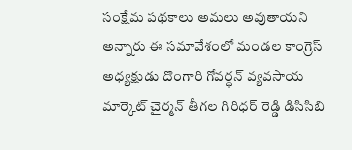సంక్షేమ పథకాలు అమలు అవుతాయని అన్నారు ఈ సమావేశంలో మండల కాంగ్రెస్ అధ్యక్షుడు దొంగారి గోవర్ధన్ వ్యవసాయ మార్కెట్ చైర్మన్ తీగల గిరిధర్ రెడ్డి డిసిసిబి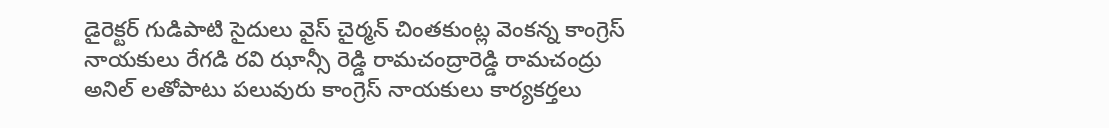డైరెక్టర్ గుడిపాటి సైదులు వైస్ చైర్మన్ చింతకుంట్ల వెంకన్న కాంగ్రెస్ నాయకులు రేగడి రవి ఝాన్సీ రెడ్డి రామచంద్రారెడ్డి రామచంద్రు అనిల్ లతోపాటు పలువురు కాంగ్రెస్ నాయకులు కార్యకర్తలు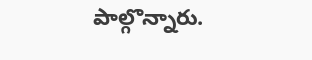పాల్గొన్నారు.